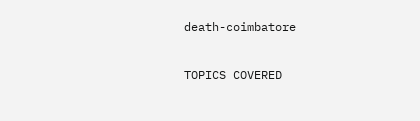death-coimbatore

TOPICS COVERED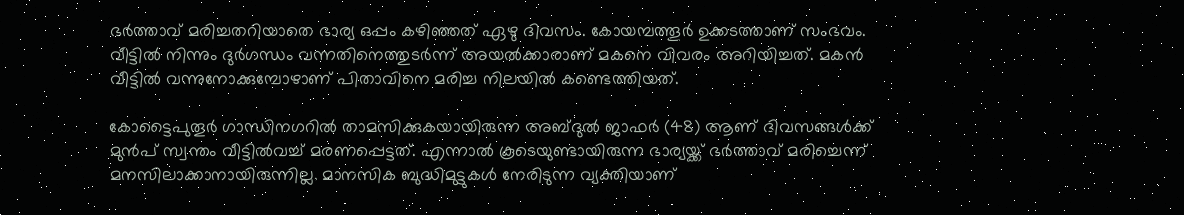ഭര്‍ത്താവ് മരിച്ചതറിയാതെ ഭാര്യ ഒപ്പം കഴിഞ്ഞത് ഏഴു ദിവസം. കോയമ്പത്തൂര്‍ ഉക്കടത്താണ് സംഭവം. വീട്ടില്‍ നിന്നും ദുര്‍ഗന്ധം വന്നതിനെത്തുടര്‍ന്ന് അയല്‍ക്കാരാണ് മകനെ വിവരം അറിയിച്ചത്. മകന്‍ വീട്ടില്‍ വന്നുനോക്കുമ്പോഴാണ് പിതാവിനെ മരിച്ച നിലയില്‍ കണ്ടെത്തിയത്.

കോട്ടൈപുതൂര്‍ ഗാന്ധിനഗറില്‍ താമസിക്കുകയായിരുന്ന അബ്ദുല്‍ ജാഫര്‍ (48) ആണ് ദിവസങ്ങള്‍ക്ക് മുന്‍പ് സ്വന്തം വീട്ടില്‍വച്ച് മരണപ്പെട്ടത്. എന്നാല്‍ കൂടെയുണ്ടായിരുന്ന ഭാര്യയ്ക്ക് ഭര്‍ത്താവ് മരിച്ചെന്ന് മനസിലാക്കാനായിരുന്നില്ല. മാനസിക ബുദ്ധിമുട്ടുകള്‍ നേരിടുന്ന വ്യക്തിയാണ്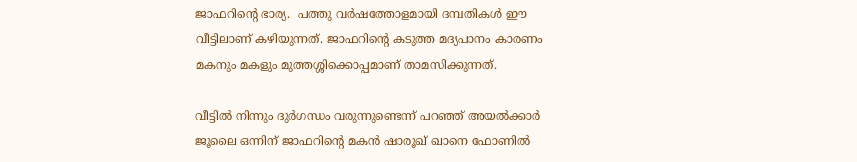ജാഫറിന്റെ ഭാര്യ.  പത്തു വര്‍ഷത്തോളമായി ദമ്പതികള്‍ ഈ വീട്ടിലാണ് കഴിയുന്നത്. ജാഫറിന്റെ കടുത്ത മദ്യപാനം കാരണം മകനും മകളും മുത്തശ്ശിക്കൊപ്പമാണ് താമസിക്കുന്നത്.

വീട്ടില്‍ നിന്നും ദുര്‍ഗന്ധം വരുന്നുണ്ടെന്ന് പറഞ്ഞ് അയല്‍ക്കാര്‍ ജൂലൈ ഒന്നിന് ജാഫറിന്റെ മകന്‍ ഷാരൂഖ് ഖാനെ ഫോണില്‍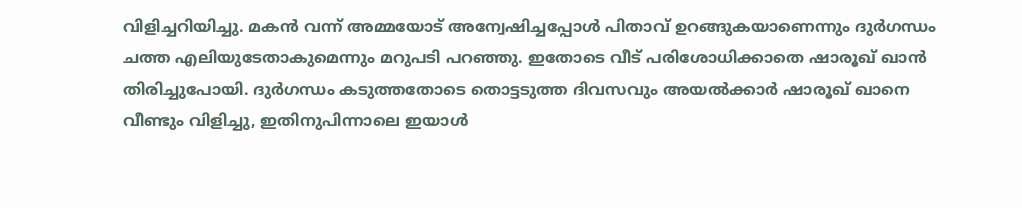വിളിച്ചറിയിച്ചു. മകന്‍ വന്ന് അമ്മയോട് അന്വേഷിച്ചപ്പോള്‍ പിതാവ് ഉറങ്ങുകയാണെന്നും ദുര്‍ഗന്ധം ചത്ത എലിയുടേതാകുമെന്നും മറുപടി പറഞ്ഞു. ഇതോടെ വീട് പരിശോധിക്കാതെ ഷാരൂഖ് ഖാന്‍ തിരിച്ചുപോയി. ദുര്‍ഗന്ധം കടുത്തതോടെ തൊട്ടടുത്ത ദിവസവും അയല്‍ക്കാര്‍ ഷാരൂഖ് ഖാനെ വീണ്ടും വിളിച്ചു, ഇതിനുപിന്നാലെ ഇയാള്‍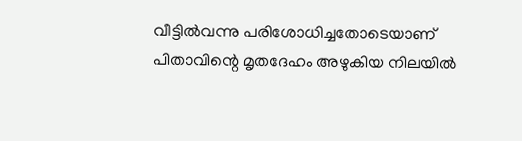വീട്ടില്‍വന്നു പരിശോധിച്ചതോടെയാണ് പിതാവിന്റെ മൃതദേഹം അഴുകിയ നിലയില്‍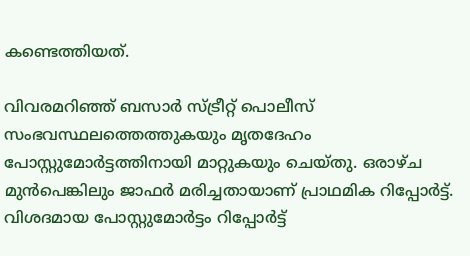കണ്ടെത്തിയത്.

വിവരമറിഞ്ഞ് ബസാര്‍ സ്ട്രീറ്റ് പൊലീസ് സംഭവസ്ഥലത്തെത്തുകയും മൃതദേഹം പോസ്റ്റുമോര്‍ട്ടത്തിനായി മാറ്റുകയും ചെയ്തു. ഒരാഴ്ച മുന്‍പെങ്കിലും ജാഫര്‍ മരിച്ചതായാണ് പ്രാഥമിക റിപ്പോര്‍ട്ട്. വിശദമായ പോസ്റ്റുമോര്‍ട്ടം റിപ്പോര്‍ട്ട്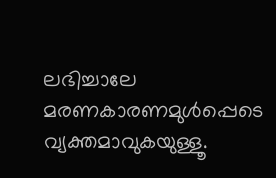ലഭിച്ചാലേ മരണകാരണമുള്‍പ്പെടെ വ്യക്തമാവുകയുള്ളൂ.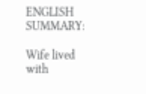ENGLISH SUMMARY:

Wife lived with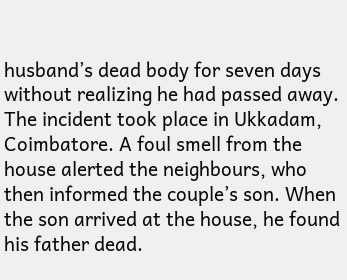husband’s dead body for seven days without realizing he had passed away. The incident took place in Ukkadam, Coimbatore. A foul smell from the house alerted the neighbours, who then informed the couple’s son. When the son arrived at the house, he found his father dead.